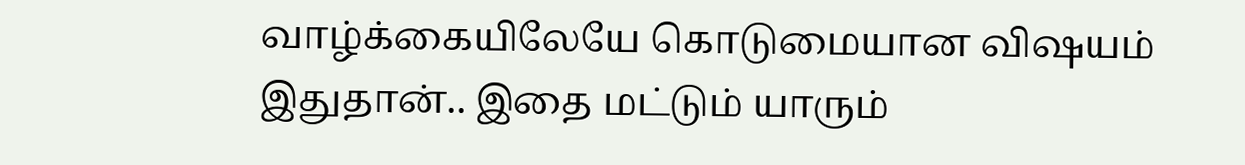வாழ்க்கையிலேயே கொடுமையான விஷயம் இதுதான்.. இதை மட்டும் யாரும்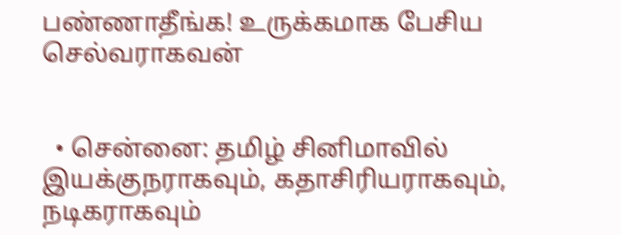பண்ணாதீங்க! உருக்கமாக பேசிய செல்வராகவன்


  • சென்னை: தமிழ் சினிமாவில் இயக்குநராகவும், கதாசிரியராகவும், நடிகராகவும்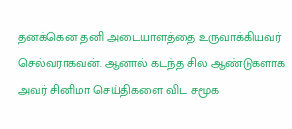தனக்கென தனி அடையாளத்தை உருவாக்கியவர் செல்வராகவன். ஆனால் கடந்த சில ஆண்டுகளாக அவர் சினிமா செய்திகளை விட சமூக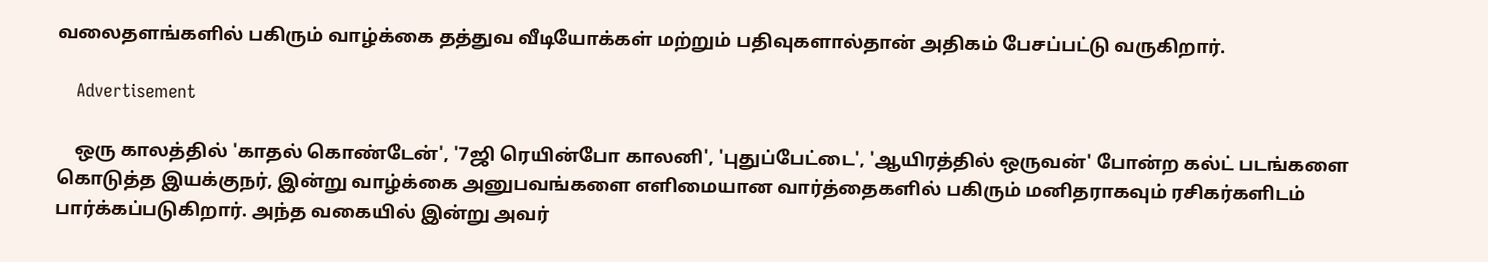வலைதளங்களில் பகிரும் வாழ்க்கை தத்துவ வீடியோக்கள் மற்றும் பதிவுகளால்தான் அதிகம் பேசப்பட்டு வருகிறார்.

    Advertisement

    ஒரு காலத்தில் 'காதல் கொண்டேன்', '7ஜி ரெயின்போ காலனி', 'புதுப்பேட்டை', 'ஆயிரத்தில் ஒருவன்' போன்ற கல்ட் படங்களை கொடுத்த இயக்குநர், இன்று வாழ்க்கை அனுபவங்களை எளிமையான வார்த்தைகளில் பகிரும் மனிதராகவும் ரசிகர்களிடம் பார்க்கப்படுகிறார். அந்த வகையில் இன்று அவர்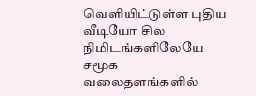வெளியிட்டுள்ள புதிய வீடியோ சில நிமிடங்களிலேயே சமூக வலைதளங்களில்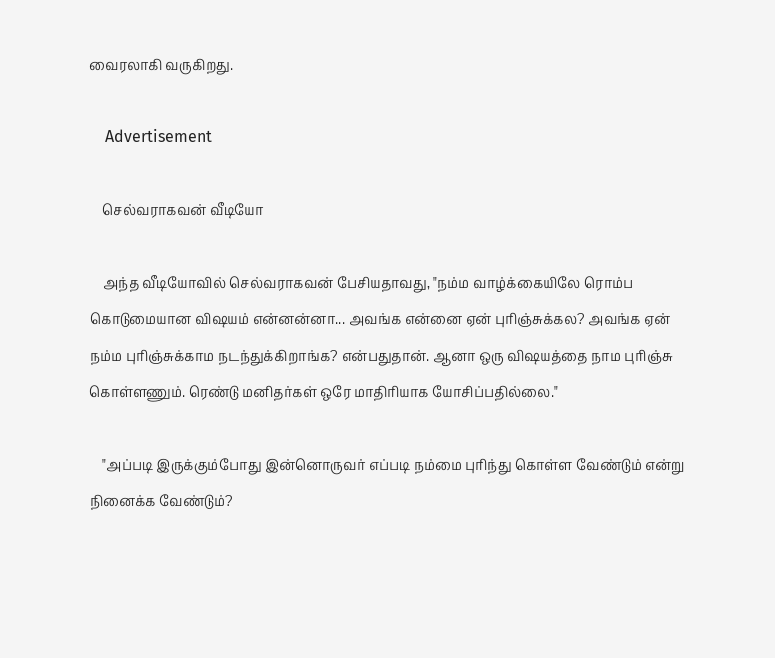வைரலாகி வருகிறது.

    Advertisement

    செல்வராகவன் வீடியோ

    அந்த வீடியோவில் செல்வராகவன் பேசியதாவது, "நம்ம வாழ்க்கையிலே ரொம்ப கொடுமையான விஷயம் என்னன்னா... அவங்க என்னை ஏன் புரிஞ்சுக்கல? அவங்க ஏன் நம்ம புரிஞ்சுக்காம நடந்துக்கிறாங்க? என்பதுதான். ஆனா ஒரு விஷயத்தை நாம புரிஞ்சு கொள்ளணும். ரெண்டு மனிதர்கள் ஒரே மாதிரியாக யோசிப்பதில்லை."

    "அப்படி இருக்கும்போது இன்னொருவர் எப்படி நம்மை புரிந்து கொள்ள வேண்டும் என்று நினைக்க வேண்டும்?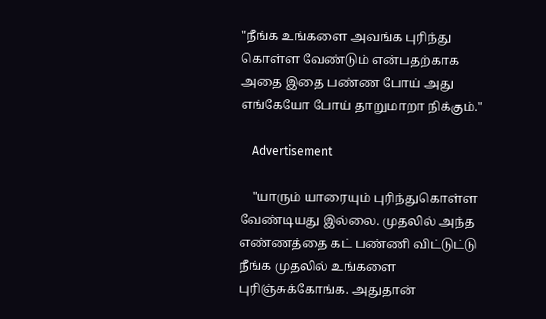"நீங்க உங்களை அவங்க புரிந்து கொள்ள வேண்டும் என்பதற்காக அதை இதை பண்ண போய் அது எங்கேயோ போய் தாறுமாறா நிக்கும்."

    Advertisement

    "யாரும் யாரையும் புரிந்துகொள்ள வேண்டியது இல்லை. முதலில் அந்த எண்ணத்தை கட் பண்ணி விட்டுட்டு நீங்க முதலில் உங்களை புரிஞ்சுக்கோங்க. அதுதான்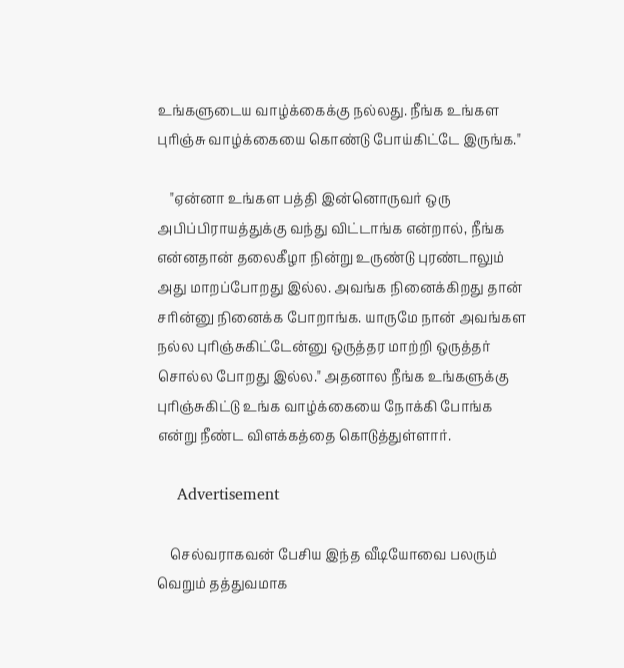உங்களுடைய வாழ்க்கைக்கு நல்லது. நீங்க உங்கள புரிஞ்சு வாழ்க்கையை கொண்டு போய்கிட்டே இருங்க."

    "ஏன்னா உங்கள பத்தி இன்னொருவர் ஒரு அபிப்பிராயத்துக்கு வந்து விட்டாங்க என்றால், நீங்க என்னதான் தலைகீழா நின்று உருண்டு புரண்டாலும் அது மாறப்போறது இல்ல. அவங்க நினைக்கிறது தான் சரின்னு நினைக்க போறாங்க. யாருமே நான் அவங்கள நல்ல புரிஞ்சுகிட்டேன்னு ஒருத்தர மாற்றி ஒருத்தர் சொல்ல போறது இல்ல." அதனால நீங்க உங்களுக்கு புரிஞ்சுகிட்டு உங்க வாழ்க்கையை நோக்கி போங்க என்று நீண்ட விளக்கத்தை கொடுத்துள்ளார்.

    Advertisement

    செல்வராகவன் பேசிய இந்த வீடியோவை பலரும் வெறும் தத்துவமாக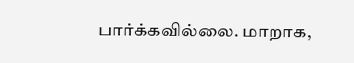பார்க்கவில்லை. மாறாக,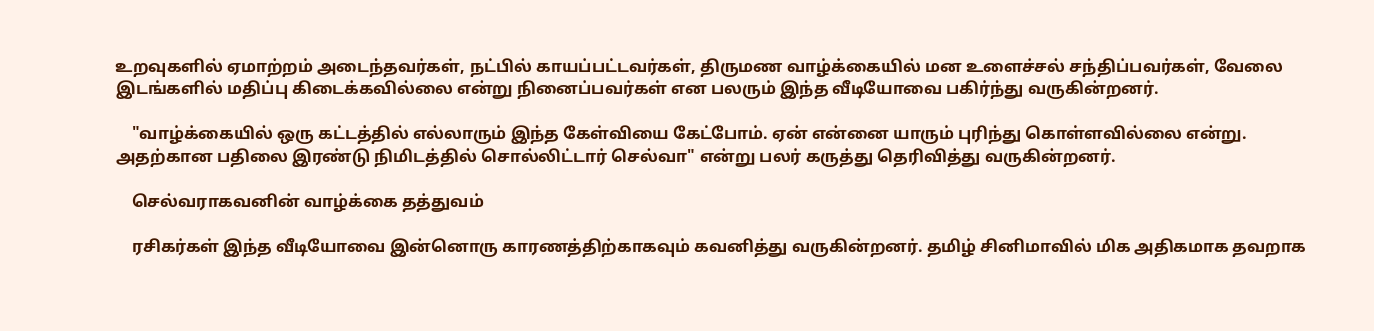உறவுகளில் ஏமாற்றம் அடைந்தவர்கள், நட்பில் காயப்பட்டவர்கள், திருமண வாழ்க்கையில் மன உளைச்சல் சந்திப்பவர்கள், வேலை இடங்களில் மதிப்பு கிடைக்கவில்லை என்று நினைப்பவர்கள் என பலரும் இந்த வீடியோவை பகிர்ந்து வருகின்றனர்.

    "வாழ்க்கையில் ஒரு கட்டத்தில் எல்லாரும் இந்த கேள்வியை கேட்போம். ஏன் என்னை யாரும் புரிந்து கொள்ளவில்லை என்று. அதற்கான பதிலை இரண்டு நிமிடத்தில் சொல்லிட்டார் செல்வா" என்று பலர் கருத்து தெரிவித்து வருகின்றனர்.

    செல்வராகவனின் வாழ்க்கை தத்துவம்

    ரசிகர்கள் இந்த வீடியோவை இன்னொரு காரணத்திற்காகவும் கவனித்து வருகின்றனர். தமிழ் சினிமாவில் மிக அதிகமாக தவறாக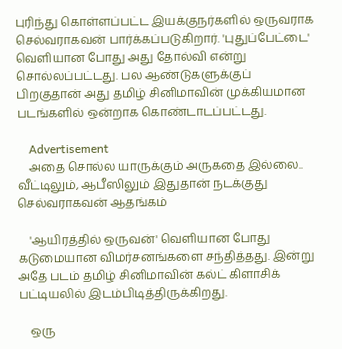புரிந்து கொள்ளப்பட்ட இயக்குநர்களில் ஒருவராக செல்வராகவன் பார்க்கப்படுகிறார். 'புதுப்பேட்டை' வெளியான போது அது தோல்வி என்று சொல்லப்பட்டது. பல ஆண்டுகளுக்குப் பிறகுதான் அது தமிழ் சினிமாவின் முக்கியமான படங்களில் ஒன்றாக கொண்டாடப்பட்டது.

    Advertisement
    அதை சொல்ல யாருக்கும் அருகதை இல்லை.. வீட்டிலும், ஆபீஸிலும் இதுதான் நடக்குது செல்வராகவன் ஆதங்கம்

    'ஆயிரத்தில் ஒருவன்' வெளியான போது கடுமையான விமர்சனங்களை சந்தித்தது. இன்று அதே படம் தமிழ் சினிமாவின் கல்ட் கிளாசிக் பட்டியலில் இடம்பிடித்திருக்கிறது.

    ஒரு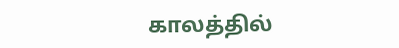காலத்தில்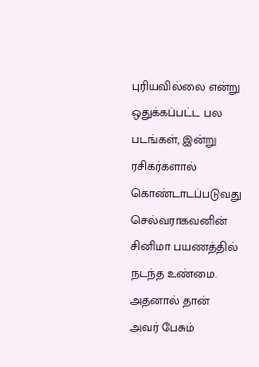புரியவில்லை என்று ஒதுக்கப்பட்ட பல படங்கள், இன்று ரசிகர்களால் கொண்டாடப்படுவது செல்வராகவனின் சினிமா பயணத்தில் நடந்த உண்மை. அதனால் தான் அவர் பேசும்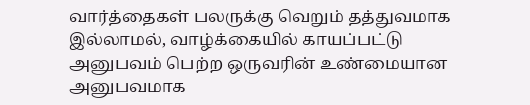வார்த்தைகள் பலருக்கு வெறும் தத்துவமாக இல்லாமல், வாழ்க்கையில் காயப்பட்டு அனுபவம் பெற்ற ஒருவரின் உண்மையான அனுபவமாக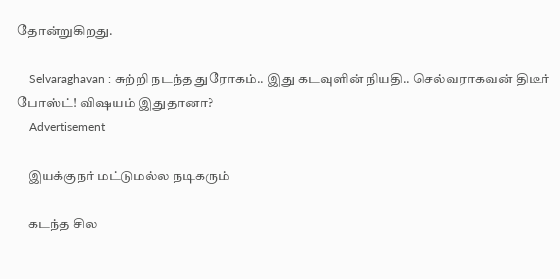தோன்றுகிறது.

    Selvaraghavan : சுற்றி நடந்த துரோகம்.. இது கடவுளின் நியதி.. செல்வராகவன் திடீர் போஸ்ட்! விஷயம் இதுதானா?
    Advertisement

    இயக்குநர் மட்டுமல்ல நடிகரும்

    கடந்த சில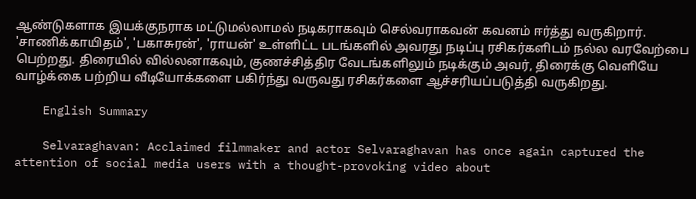ஆண்டுகளாக இயக்குநராக மட்டுமல்லாமல் நடிகராகவும் செல்வராகவன் கவனம் ஈர்த்து வருகிறார். 'சாணிக்காயிதம்', 'பகாசுரன்', 'ராயன்' உள்ளிட்ட படங்களில் அவரது நடிப்பு ரசிகர்களிடம் நல்ல வரவேற்பை பெற்றது. திரையில் வில்லனாகவும், குணச்சித்திர வேடங்களிலும் நடிக்கும் அவர், திரைக்கு வெளியே வாழ்க்கை பற்றிய வீடியோக்களை பகிர்ந்து வருவது ரசிகர்களை ஆச்சரியப்படுத்தி வருகிறது.

    English Summary

    Selvaraghavan: Acclaimed filmmaker and actor Selvaraghavan has once again captured the attention of social media users with a thought-provoking video about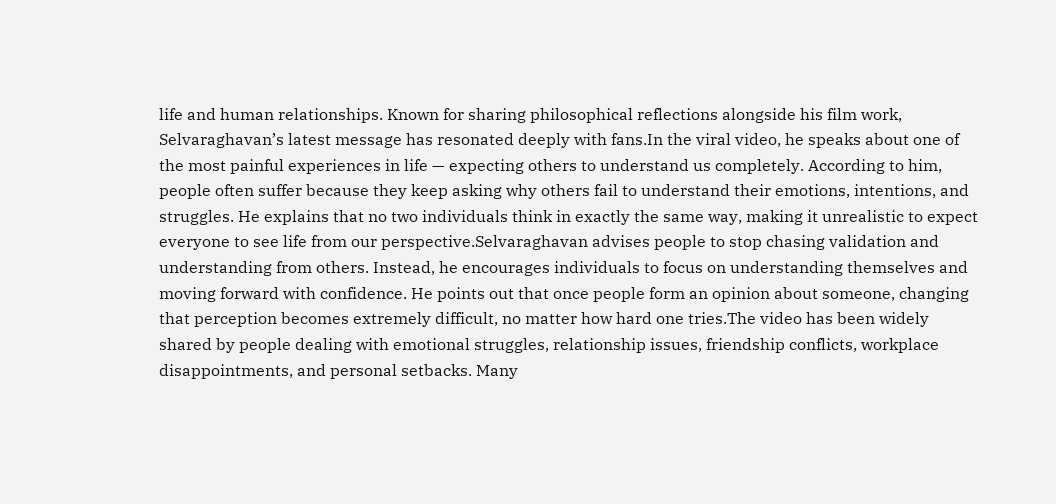life and human relationships. Known for sharing philosophical reflections alongside his film work, Selvaraghavan’s latest message has resonated deeply with fans.In the viral video, he speaks about one of the most painful experiences in life — expecting others to understand us completely. According to him, people often suffer because they keep asking why others fail to understand their emotions, intentions, and struggles. He explains that no two individuals think in exactly the same way, making it unrealistic to expect everyone to see life from our perspective.Selvaraghavan advises people to stop chasing validation and understanding from others. Instead, he encourages individuals to focus on understanding themselves and moving forward with confidence. He points out that once people form an opinion about someone, changing that perception becomes extremely difficult, no matter how hard one tries.The video has been widely shared by people dealing with emotional struggles, relationship issues, friendship conflicts, workplace disappointments, and personal setbacks. Many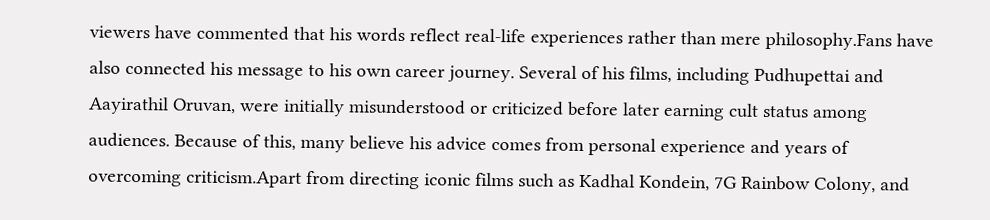viewers have commented that his words reflect real-life experiences rather than mere philosophy.Fans have also connected his message to his own career journey. Several of his films, including Pudhupettai and Aayirathil Oruvan, were initially misunderstood or criticized before later earning cult status among audiences. Because of this, many believe his advice comes from personal experience and years of overcoming criticism.Apart from directing iconic films such as Kadhal Kondein, 7G Rainbow Colony, and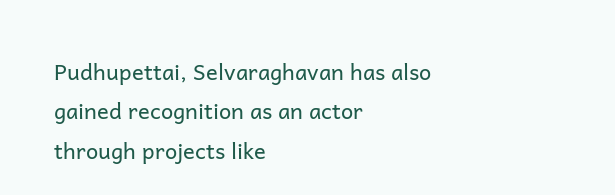Pudhupettai, Selvaraghavan has also gained recognition as an actor through projects like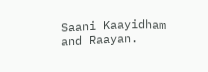Saani Kaayidham and Raayan.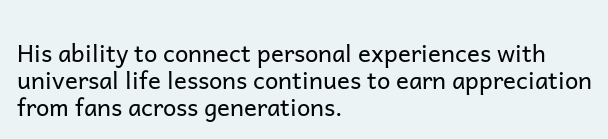His ability to connect personal experiences with universal life lessons continues to earn appreciation from fans across generations.